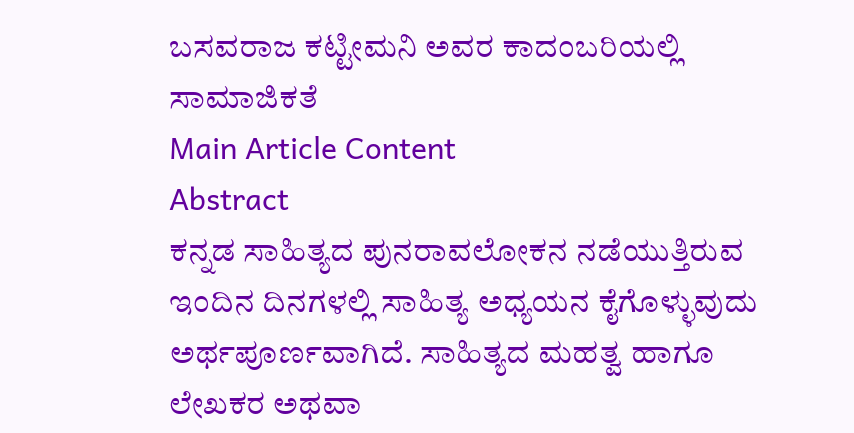ಬಸವರಾಜ ಕಟ್ಟೀಮನಿ ಅವರ ಕಾದಂಬರಿಯಲ್ಲಿ ಸಾಮಾಜಿಕತೆ
Main Article Content
Abstract
ಕನ್ನಡ ಸಾಹಿತ್ಯದ ಪುನರಾವಲೋಕನ ನಡೆಯುತ್ತಿರುವ ಇಂದಿನ ದಿನಗಳಲ್ಲಿ ಸಾಹಿತ್ಯ ಅಧ್ಯಯನ ಕೈಗೊಳ್ಳುವುದು ಅರ್ಥಪೂರ್ಣವಾಗಿದೆ. ಸಾಹಿತ್ಯದ ಮಹತ್ವ ಹಾಗೂ ಲೇಖಕರ ಅಥವಾ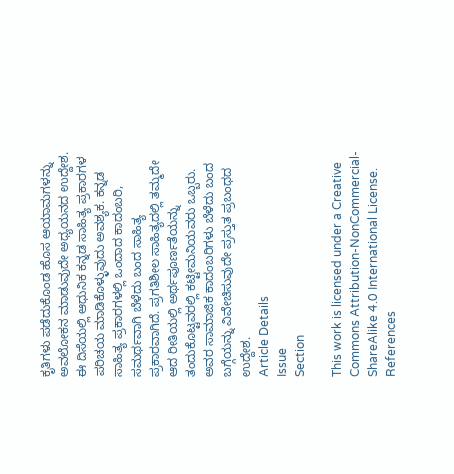ಕೃತಿಗಳು ಪಡೆದುಕೊಂಡ ಹೊಸ ಆಯಾಮಗಳನ್ನು ಅವಲೋಕನ ಮಾಡುವುದೇ ಅಧ್ಯಯನದ ಉದ್ದೇಶ. ಈ ದಿಸೆಯಲ್ಲಿ ಆಧುನಿಕ ಕನ್ನಡ ಸಾಹಿತ್ಯ ಪ್ರಕಾರಗಳ ಪರಿಚಯ ಮಾಡಿಕೊಳ್ಳುವುದು ಅವಶ್ಯಕ. ಕನ್ನಡ ಸಾಹಿತ್ಯ ಪ್ರಕಾರಗಳಲ್ಲಿ ಒಂದಾದ ಕಾದಂಬರಿ, ಸಮರ್ಥವಾಗಿ ಬೆಳೆದು ಬಂದ ಸಾಹಿತ್ಯ ಪ್ರಕಾರವಾಗಿದೆ. ಪ್ರಗತಿಶೀಲ ಸಾಹಿತ್ಯದಲ್ಲಿ ತಮ್ಮದೇ ಆದ ರೀತಿಯಲ್ಲಿ ಅರ್ಥಪೂರ್ಣತೆಯನ್ನು ತಂದುಕೊಟ್ಟವರಲ್ಲಿ ಕಟ್ಟೀಮನಿಯವರು ಒಬ್ಬರು. ಅವರ ಸಾಮಾಜಿಕ ಕಾದಂಬರಿಗಳು ಬೆಳೆದು ಬಂದ ಬಗ್ಗೆಯನ್ನು ವಿವೇಚಿಸುವುದೇ ಪ್ರಸ್ತುತ ಪ್ರಬಂಧದ ಉದ್ದೇಶ.
Article Details
Issue
Section

This work is licensed under a Creative Commons Attribution-NonCommercial-ShareAlike 4.0 International License.
References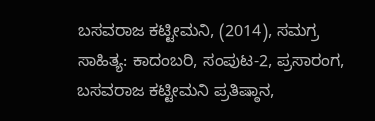ಬಸವರಾಜ ಕಟ್ಟೀಮನಿ, (2014), ಸಮಗ್ರ ಸಾಹಿತ್ಯ: ಕಾದಂಬರಿ, ಸಂಪುಟ-2, ಪ್ರಸಾರಂಗ, ಬಸವರಾಜ ಕಟ್ಟೀಮನಿ ಪ್ರತಿಷ್ಠಾನ,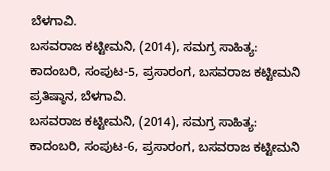ಬೆಳಗಾವಿ.
ಬಸವರಾಜ ಕಟ್ಟೀಮನಿ, (2014), ಸಮಗ್ರ ಸಾಹಿತ್ಯ: ಕಾದಂಬರಿ, ಸಂಪುಟ-5, ಪ್ರಸಾರಂಗ, ಬಸವರಾಜ ಕಟ್ಟೀಮನಿ ಪ್ರತಿಷ್ಠಾನ, ಬೆಳಗಾವಿ.
ಬಸವರಾಜ ಕಟ್ಟೀಮನಿ, (2014), ಸಮಗ್ರ ಸಾಹಿತ್ಯ: ಕಾದಂಬರಿ, ಸಂಪುಟ-6, ಪ್ರಸಾರಂಗ, ಬಸವರಾಜ ಕಟ್ಟೀಮನಿ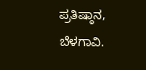ಪ್ರತಿಷ್ಠಾನ, ಬೆಳಗಾವಿ.